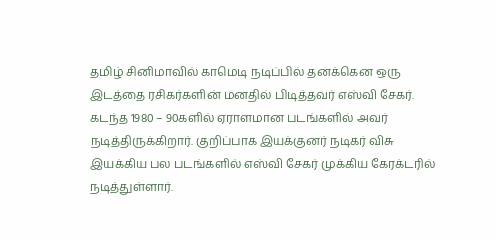தமிழ் சினிமாவில் காமெடி நடிப்பில் தனக்கென ஒரு இடத்தை ரசிகர்களின் மனதில் பிடித்தவர் எஸ்வி சேகர். கடந்த 1980 – 90களில் ஏராளமான படங்களில் அவர் நடித்திருக்கிறார். குறிப்பாக இயக்குனர் நடிகர் விசு இயக்கிய பல படங்களில் எஸ்வி சேகர் முக்கிய கேரக்டரில் நடித்துள்ளார்.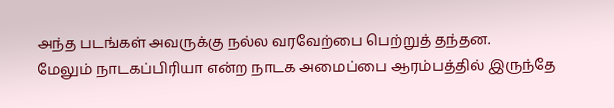அந்த படங்கள் அவருக்கு நல்ல வரவேற்பை பெற்றுத் தந்தன.
மேலும் நாடகப்பிரியா என்ற நாடக அமைப்பை ஆரம்பத்தில் இருந்தே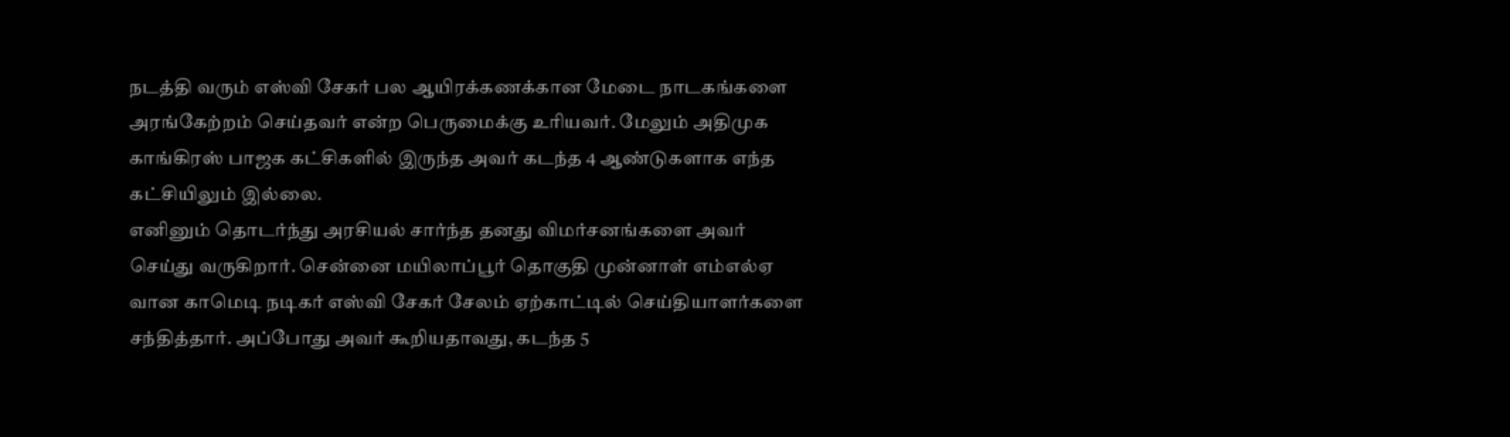நடத்தி வரும் எஸ்வி சேகர் பல ஆயிரக்கணக்கான மேடை நாடகங்களை அரங்கேற்றம் செய்தவர் என்ற பெருமைக்கு உரியவர். மேலும் அதிமுக காங்கிரஸ் பாஜக கட்சிகளில் இருந்த அவர் கடந்த 4 ஆண்டுகளாக எந்த கட்சியிலும் இல்லை.
எனினும் தொடர்ந்து அரசியல் சார்ந்த தனது விமர்சனங்களை அவர் செய்து வருகிறார். சென்னை மயிலாப்பூர் தொகுதி முன்னாள் எம்எல்ஏ வான காமெடி நடிகர் எஸ்வி சேகர் சேலம் ஏற்காட்டில் செய்தியாளர்களை சந்தித்தார். அப்போது அவர் கூறியதாவது, கடந்த 5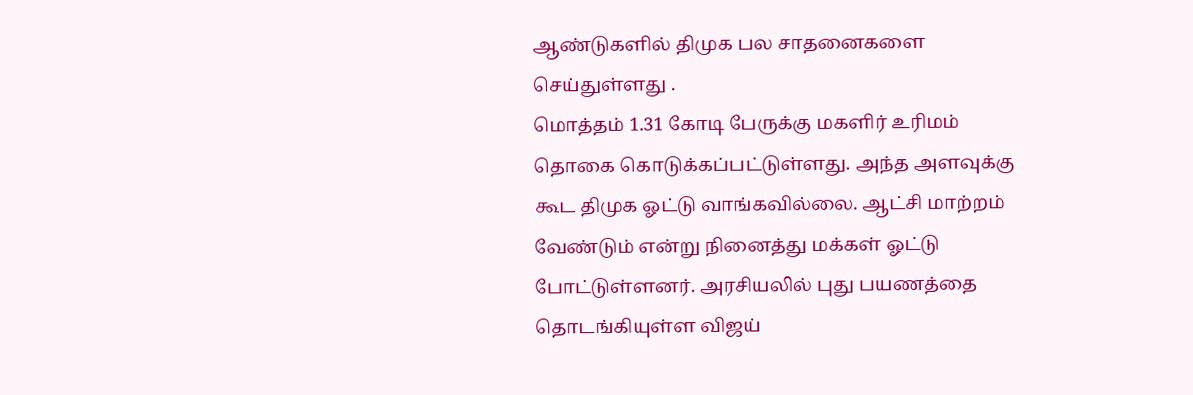ஆண்டுகளில் திமுக பல சாதனைகளை செய்துள்ளது .
மொத்தம் 1.31 கோடி பேருக்கு மகளிர் உரிமம் தொகை கொடுக்கப்பட்டுள்ளது. அந்த அளவுக்கு கூட திமுக ஓட்டு வாங்கவில்லை. ஆட்சி மாற்றம் வேண்டும் என்று நினைத்து மக்கள் ஓட்டு போட்டுள்ளனர். அரசியலில் புது பயணத்தை தொடங்கியுள்ள விஜய்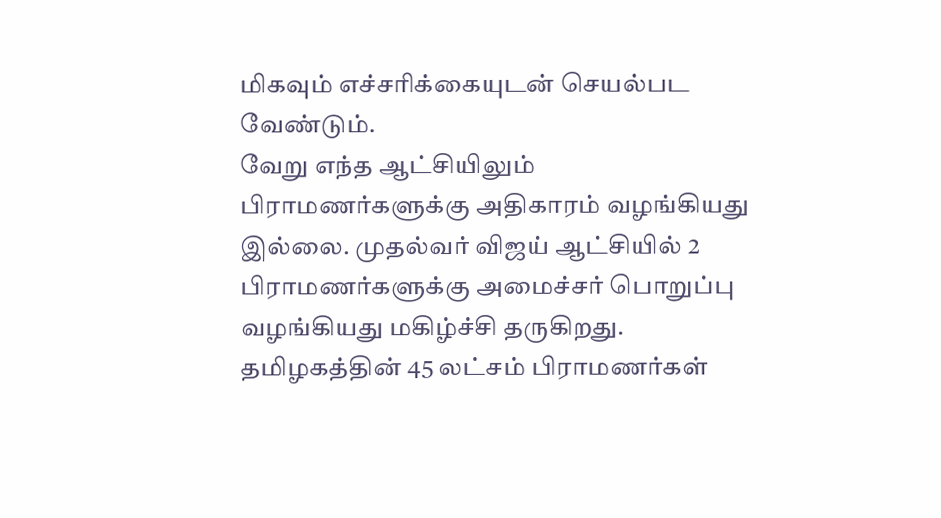மிகவும் எச்சரிக்கையுடன் செயல்பட வேண்டும்.
வேறு எந்த ஆட்சியிலும் பிராமணர்களுக்கு அதிகாரம் வழங்கியது இல்லை. முதல்வர் விஜய் ஆட்சியில் 2 பிராமணர்களுக்கு அமைச்சர் பொறுப்பு வழங்கியது மகிழ்ச்சி தருகிறது. தமிழகத்தின் 45 லட்சம் பிராமணர்கள்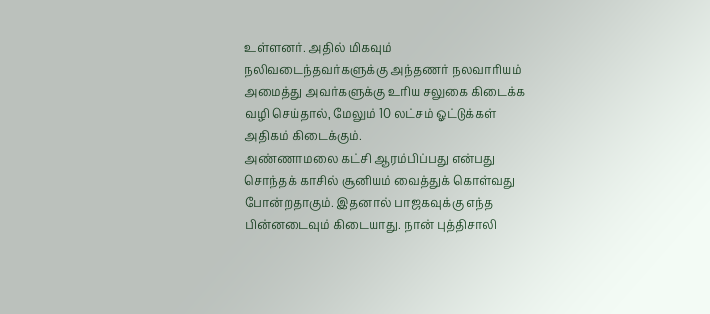உள்ளனர். அதில் மிகவும் நலிவடைந்தவர்களுக்கு அந்தணர் நலவாரியம் அமைத்து அவர்களுக்கு உரிய சலுகை கிடைக்க வழி செய்தால், மேலும் 10 லட்சம் ஓட்டுக்கள் அதிகம் கிடைக்கும்.
அண்ணாமலை கட்சி ஆரம்பிப்பது என்பது சொந்தக் காசில் சூனியம் வைத்துக் கொள்வது போன்றதாகும். இதனால் பாஜகவுக்கு எந்த பின்னடைவும் கிடையாது. நான் புத்திசாலி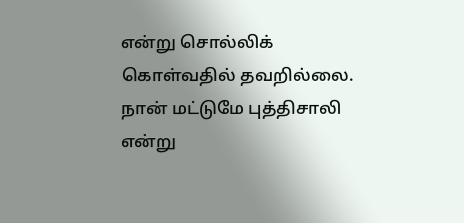என்று சொல்லிக் கொள்வதில் தவறில்லை. நான் மட்டுமே புத்திசாலி என்று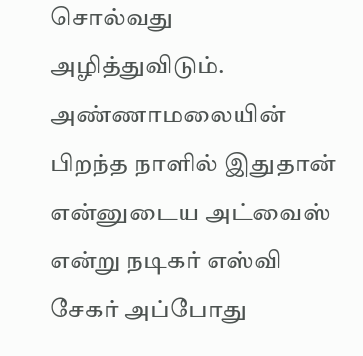சொல்வது அழித்துவிடும். அண்ணாமலையின் பிறந்த நாளில் இதுதான் என்னுடைய அட்வைஸ் என்று நடிகர் எஸ்வி சேகர் அப்போது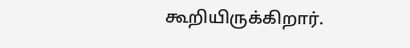கூறியிருக்கிறார்.